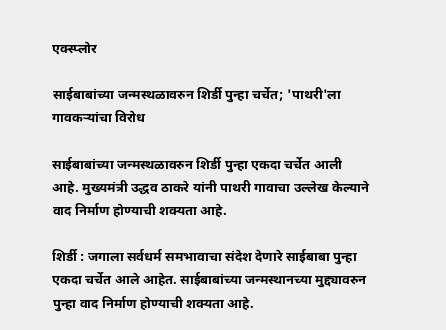एक्स्प्लोर

साईबाबांच्या जन्मस्थळावरुन शिर्डी पुन्हा चर्चेत; 'पाथरी'ला गावकऱ्यांचा विरोध

साईबाबांच्या जन्मस्थळावरुन शिर्डी पुन्हा एकदा चर्चेत आली आहे. मुख्यमंत्री उद्धव ठाकरे यांनी पाथरी गावाचा उल्लेख केल्याने वाद निर्माण होण्याची शक्यता आहे.

शिर्डी : जगाला सर्वधर्म समभावाचा संदेश देणारे साईबाबा पुन्हा एकदा चर्चेत आले आहेत. साईबाबांच्या जन्मस्थानच्या मुद्द्यावरुन पुन्हा वाद निर्माण होण्याची शक्यता आहे.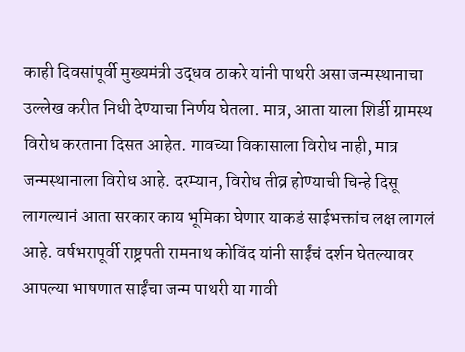काही दिवसांपूर्वी मुख्यमंत्री उद्धव ठाकरे यांनी पाथरी असा जन्मस्थानाचा उल्लेख करीत निधी देण्याचा निर्णय घेतला. मात्र, आता याला शिर्डी ग्रामस्थ विरोध करताना दिसत आहेत. गावच्या विकासाला विरोध नाही, मात्र जन्मस्थानाला विरोध आहे. दरम्यान, विरोध तीव्र होण्याची चिन्हे दिसू लागल्यानं आता सरकार काय भूमिका घेणार याकडं साईभक्तांच लक्ष लागलं आहे. वर्षभरापूर्वी राष्ट्रपती रामनाथ कोविंद यांनी साईंचं दर्शन घेतल्यावर आपल्या भाषणात साईंचा जन्म पाथरी या गावी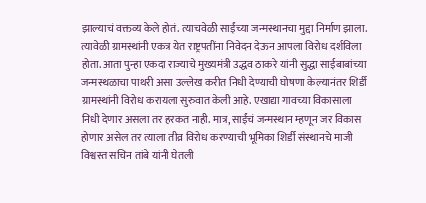झाल्याचं वक्तव्य केले होतं. त्याचवेळी साईंच्या जन्मस्थानचा मुद्दा निर्माण झाला. त्यावेळी ग्रामस्थांनी एकत्र येत राष्ट्रपतींना निवेदन देऊन आपला विरोध दर्शविला होता. आता पुन्हा एकदा राज्याचे मुख्यमंत्री उद्धव ठाकरे यांनी सुद्धा साईबाबांच्या जन्मस्थळाचा पाथरी असा उल्लेख करीत निधी देण्याची घोषणा केल्यानंतर शिर्डी ग्रामस्थांनी विरोध करायला सुरुवात केली आहे. एखाद्या गावच्या विकासाला निधी देणार असला तर हरकत नाही. मात्र, साईंचं जन्मस्थान म्हणून जर विकास होणार असेल तर त्याला तीव्र विरोध करण्याची भूमिका शिर्डी संस्थानचे माजी विश्वस्त सचिन तांबे यांनी घेतली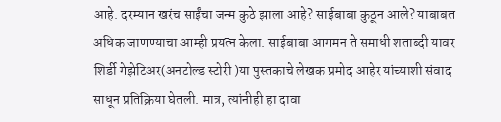आहे. दरम्यान खरंच साईंचा जन्म कुठे झाला आहे? साईबाबा कुठून आले? याबाबत अधिक जाणण्याचा आम्ही प्रयत्न केला. साईबाबा आगमन ते समाधी शताब्दी यावर शिर्डी गेझेटिअर(अनटोल्ड स्टोरी )या पुस्तकाचे लेखक प्रमोद आहेर यांच्याशी संवाद साधून प्रतिक्रिया घेतली. मात्र, त्यांनीही हा दावा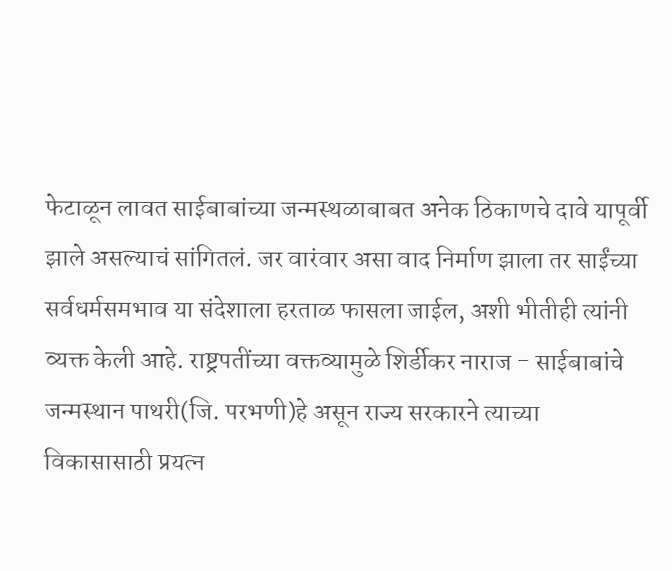फेटाळून लावत साईबाबांच्या जन्मस्थळाबाबत अनेक ठिकाणचे दावे यापूर्वी झाले असल्याचं सांगितलं. जर वारंवार असा वाद निर्माण झाला तर साईंच्या सर्वधर्मसमभाव या संदेशाला हरताळ फासला जाईल, अशी भीतीही त्यांनी व्यक्त केली आहे. राष्ट्रपतींच्या वक्तव्यामुळे शिर्डीकर नाराज - साईबाबांचे जन्मस्थान पाथरी(जि. परभणी)हे असून राज्य सरकारने त्याच्या विकासासाठी प्रयत्न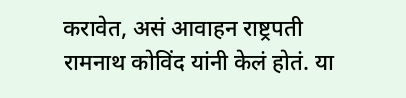करावेत, असं आवाहन राष्ट्रपती रामनाथ कोविंद यांनी केलं होतं. या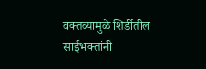वक्तव्यामुळे शिर्डीतील साईभक्तांनी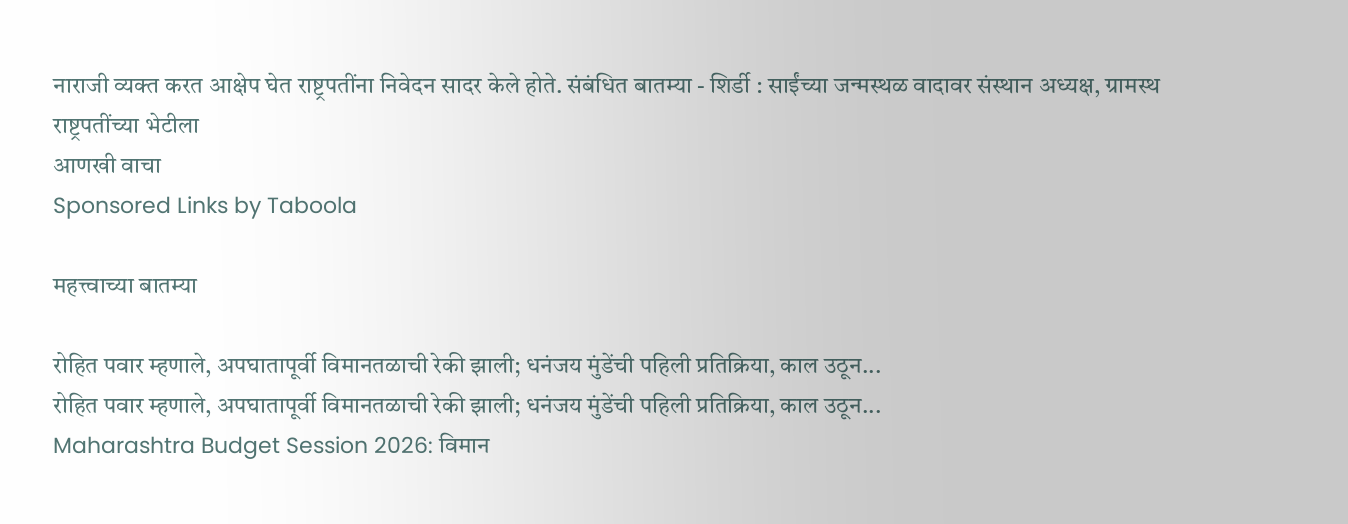नाराजी व्यक्त करत आक्षेप घेत राष्ट्रपतींना निवेदन सादर केले होते. संबंधित बातम्या - शिर्डी : साईंच्या जन्मस्थळ वादावर संस्थान अध्यक्ष, ग्रामस्थ राष्ट्रपतींच्या भेटीला
आणखी वाचा
Sponsored Links by Taboola

महत्त्वाच्या बातम्या

रोहित पवार म्हणाले, अपघातापूर्वी विमानतळाची रेकी झाली; धनंजय मुंडेंची पहिली प्रतिक्रिया, काल उठून...
रोहित पवार म्हणाले, अपघातापूर्वी विमानतळाची रेकी झाली; धनंजय मुंडेंची पहिली प्रतिक्रिया, काल उठून...
Maharashtra Budget Session 2026: विमान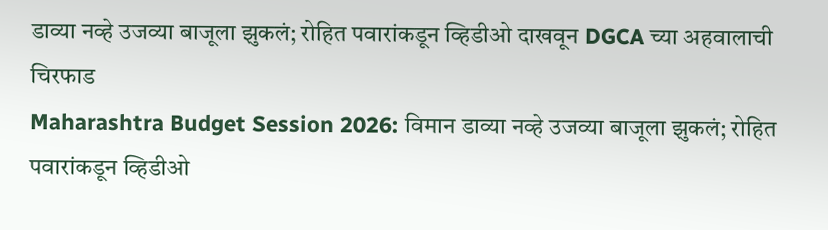डाव्या नव्हे उजव्या बाजूला झुकलं; रोहित पवारांकडून व्हिडीओ दाखवून DGCA च्या अहवालाची चिरफाड
Maharashtra Budget Session 2026: विमान डाव्या नव्हे उजव्या बाजूला झुकलं; रोहित पवारांकडून व्हिडीओ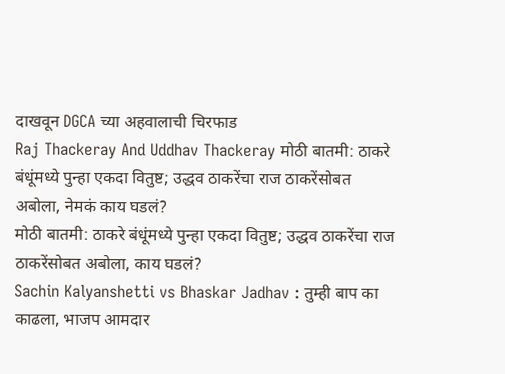दाखवून DGCA च्या अहवालाची चिरफाड
Raj Thackeray And Uddhav Thackeray मोठी बातमी: ठाकरे बंधूंमध्ये पुन्हा एकदा वितुष्ट; उद्धव ठाकरेंचा राज ठाकरेंसोबत अबोला, नेमकं काय घडलं?
मोठी बातमी: ठाकरे बंधूंमध्ये पुन्हा एकदा वितुष्ट; उद्धव ठाकरेंचा राज ठाकरेंसोबत अबोला, काय घडलं?
Sachin Kalyanshetti vs Bhaskar Jadhav : तुम्ही बाप का काढला, भाजप आमदार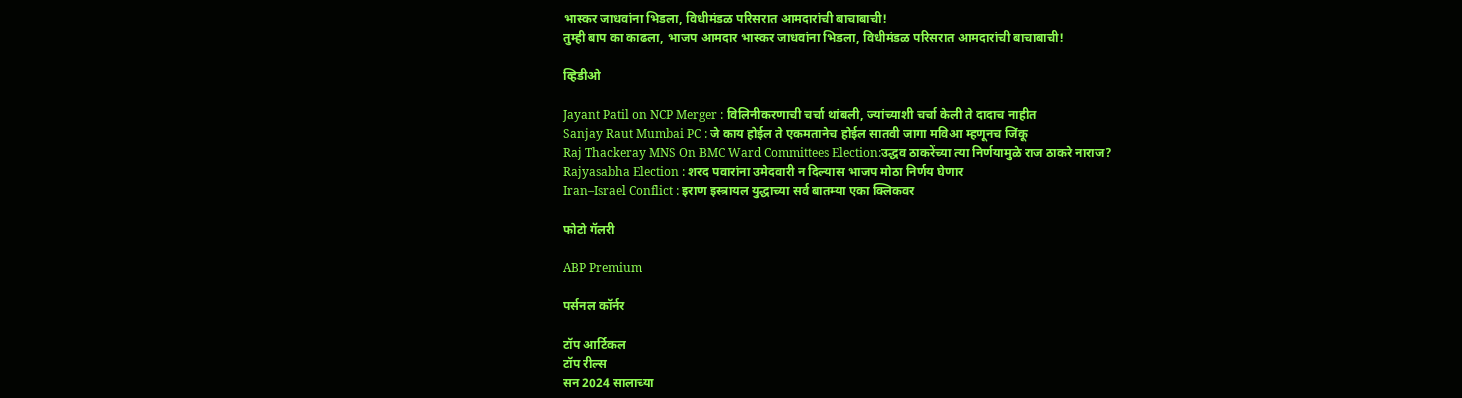भास्कर जाधवांना भिडला, विधीमंडळ परिसरात आमदारांची बाचाबाची!
तुम्ही बाप का काढला, भाजप आमदार भास्कर जाधवांना भिडला, विधीमंडळ परिसरात आमदारांची बाचाबाची!

व्हिडीओ

Jayant Patil on NCP Merger : विलिनीकरणाची चर्चा थांबली, ज्यांच्याशी चर्चा केली ते दादाच नाहीत
Sanjay Raut Mumbai PC : जे काय होईल ते एकमतानेच होईल सातवी जागा मविआ म्हणूनच जिंकू
Raj Thackeray MNS On BMC Ward Committees Election:उद्धव ठाकरेंच्या त्या निर्णयामुळे राज ठाकरे नाराज?
Rajyasabha Election : शरद पवारांना उमेदवारी न दिल्यास भाजप मोठा निर्णय घेणार
Iran–Israel Conflict : इराण इस्त्रायल युद्धाच्या सर्व बातम्या एका क्लिकवर

फोटो गॅलरी

ABP Premium

पर्सनल कॉर्नर

टॉप आर्टिकल
टॉप रील्स
सन 2024 सालाच्या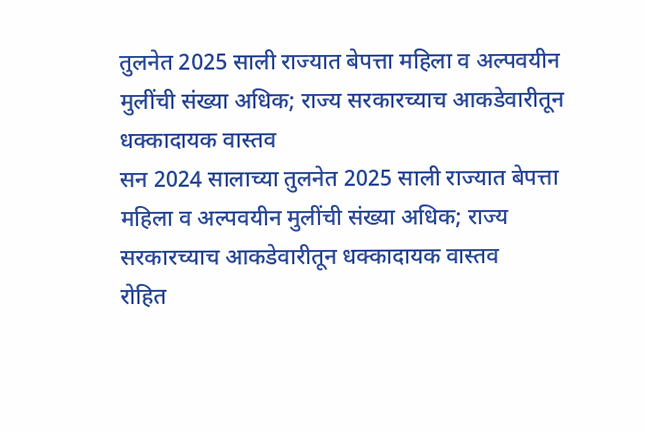तुलनेत 2025 साली राज्यात बेपत्ता महिला व अल्पवयीन मुलींची संख्या अधिक; राज्य सरकारच्याच आकडेवारीतून धक्कादायक वास्तव
सन 2024 सालाच्या तुलनेत 2025 साली राज्यात बेपत्ता महिला व अल्पवयीन मुलींची संख्या अधिक; राज्य सरकारच्याच आकडेवारीतून धक्कादायक वास्तव
रोहित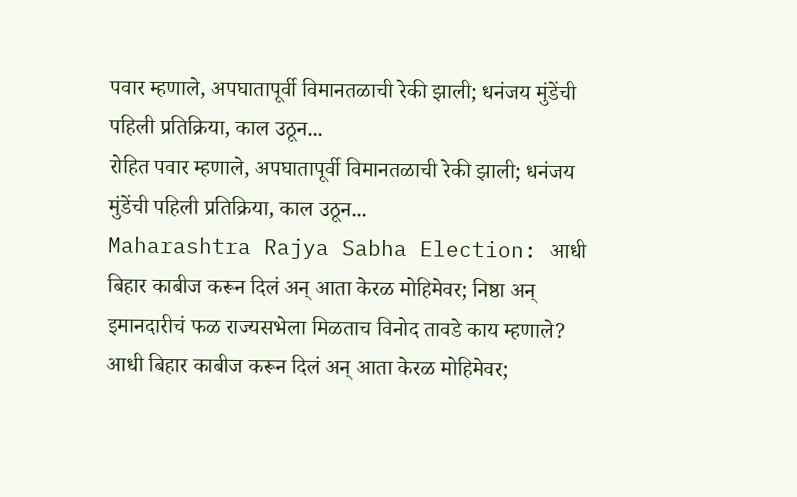पवार म्हणाले, अपघातापूर्वी विमानतळाची रेकी झाली; धनंजय मुंडेंची पहिली प्रतिक्रिया, काल उठून...
रोहित पवार म्हणाले, अपघातापूर्वी विमानतळाची रेकी झाली; धनंजय मुंडेंची पहिली प्रतिक्रिया, काल उठून...
Maharashtra Rajya Sabha Election: आधी बिहार काबीज करून दिलं अन् आता केरळ मोहिमेवर; निष्ठा अन् इमानदारीचं फळ राज्यसभेला मिळताच विनोद तावडे काय म्हणाले?
आधी बिहार काबीज करून दिलं अन् आता केरळ मोहिमेवर;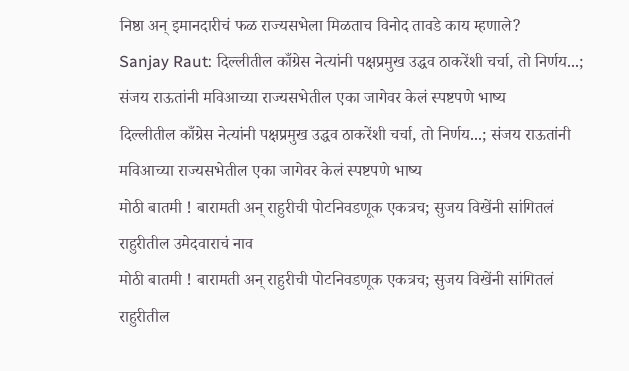निष्ठा अन् इमानदारीचं फळ राज्यसभेला मिळताच विनोद तावडे काय म्हणाले?
Sanjay Raut: दिल्लीतील काँग्रेस नेत्यांनी पक्षप्रमुख उद्धव ठाकरेंशी चर्चा, तो निर्णय...; संजय राऊतांनी मविआच्या राज्यसभेतील एका जागेवर केलं स्पष्टपणे भाष्य
दिल्लीतील काँग्रेस नेत्यांनी पक्षप्रमुख उद्धव ठाकरेंशी चर्चा, तो निर्णय...; संजय राऊतांनी मविआच्या राज्यसभेतील एका जागेवर केलं स्पष्टपणे भाष्य
मोठी बातमी ! बारामती अन् राहुरीची पोटनिवडणूक एकत्रच; सुजय विखेंनी सांगितलं राहुरीतील उमेदवाराचं नाव
मोठी बातमी ! बारामती अन् राहुरीची पोटनिवडणूक एकत्रच; सुजय विखेंनी सांगितलं राहुरीतील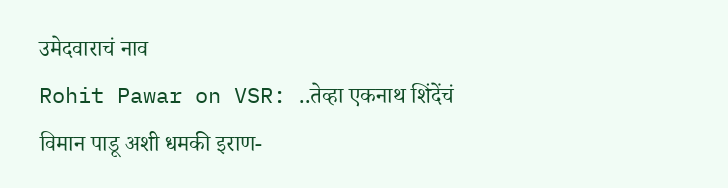उमेदवाराचं नाव
Rohit Pawar on VSR: ..तेव्हा एकनाथ शिंदेंचं विमान पाडू अशी धमकी इराण-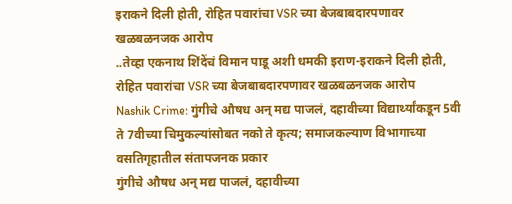इराकने दिली होती, रोहित पवारांचा VSR च्या बेजबाबदारपणावर खळबळनजक आरोप
..तेव्हा एकनाथ शिंदेंचं विमान पाडू अशी धमकी इराण-इराकने दिली होती, रोहित पवारांचा VSR च्या बेजबाबदारपणावर खळबळनजक आरोप
Nashik Crime: गुंगीचे औषध अन् मद्य पाजलं, दहावीच्या विद्यार्थ्यांकडून 5वी ते 7वीच्या चिमुकल्यांसोबत नको ते कृत्य; समाजकल्याण विभागाच्या वसतिगृहातील संतापजनक प्रकार
गुंगीचे औषध अन् मद्य पाजलं, दहावीच्या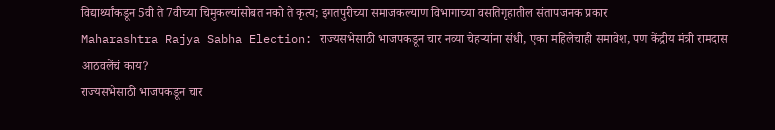विद्यार्थ्यांकडून 5वी ते 7वीच्या चिमुकल्यांसोबत नको ते कृत्य; इगतपुरीच्या समाजकल्याण विभागाच्या वसतिगृहातील संतापजनक प्रकार
Maharashtra Rajya Sabha Election: राज्यसभेसाठी भाजपकडून चार नव्या चेहऱ्यांना संधी, एका महिलेचाही समावेश, पण केंद्रीय मंत्री रामदास आठवलेंचं काय?
राज्यसभेसाठी भाजपकडून चार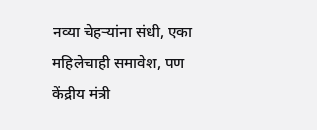नव्या चेहऱ्यांना संधी, एका महिलेचाही समावेश, पण केंद्रीय मंत्री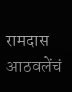रामदास आठवलेंचं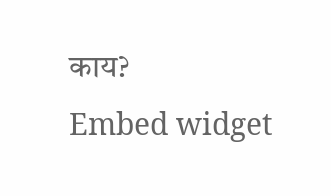काय?
Embed widget